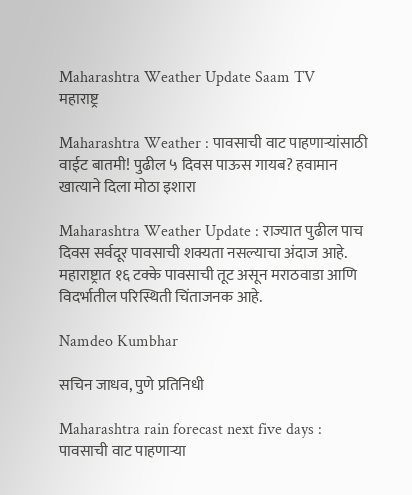Maharashtra Weather Update Saam TV
महाराष्ट्र

Maharashtra Weather : पावसाची वाट पाहणाऱ्यांसाठी वाईट बातमी! पुढील ५ दिवस पाऊस गायब? हवामान खात्याने दिला मोठा इशारा

Maharashtra Weather Update : राज्यात पुढील पाच दिवस सर्वदूर पावसाची शक्यता नसल्याचा अंदाज आहे. महाराष्ट्रात १६ टक्के पावसाची तूट असून मराठवाडा आणि विदर्भातील परिस्थिती चिंताजनक आहे.

Namdeo Kumbhar

सचिन जाधव, पुणे प्रतिनिधी

Maharashtra rain forecast next five days : पावसाची वाट पाहणाऱ्या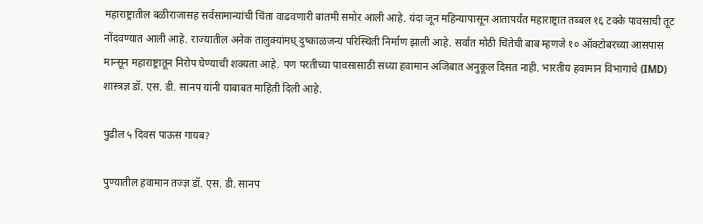महाराष्ट्रातील बळीराजासह सर्वसामान्यांची चिंता वाढवणारी बातमी समोर आली आहे. यंदा जून महिन्यापासून आतापर्यंत महाराष्ट्रात तब्बल १६ टक्के पावसाची तूट नोंदवण्यात आली आहे. राज्यातील अनेक तालुक्यांमध् दुष्काळजन्य परिस्थिती निर्माण झाली आहे. सर्वात मोठी चिंतेची बाब म्हणजे १० ऑक्टोबरच्या आसपास मान्सून महाराष्ट्रातून निरोप घेण्याची शक्यता आहे. पण परतीच्या पावसासाठी सध्या हवामान अजिबात अनुकूल दिसत नाही. भारतीय हवामान विभागाचे (IMD) शास्त्रज्ञ डॉ. एस. डी. सानप यांनी याबाबत माहिती दिली आहे.

पुढील ५ दिवस पाऊस गायब?

पुण्यातील हवामान तज्ज्ञ डॉ. एस. डी. सानप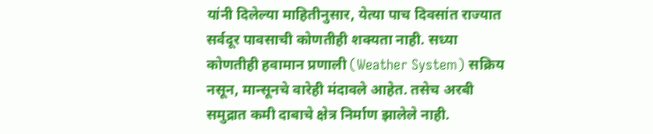यांनी दिलेल्या माहितीनुसार, येत्या पाच दिवसांत राज्यात सर्वदूर पावसाची कोणतीही शक्यता नाही. सध्या कोणतीही हवामान प्रणाली (Weather System) सक्रिय नसून, मान्सूनचे वारेही मंदावले आहेत. तसेच अरबी समुद्रात कमी दाबाचे क्षेत्र निर्माण झालेले नाही.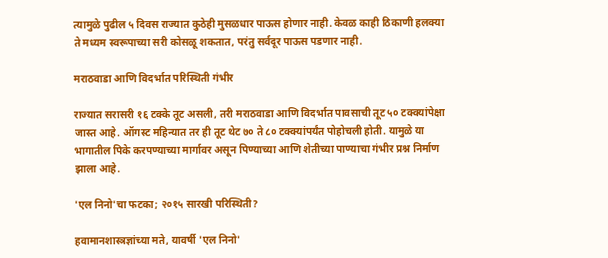त्यामुळे पुढील ५ दिवस राज्यात कुठेही मुसळधार पाऊस होणार नाही. केवळ काही ठिकाणी हलक्या ते मध्यम स्वरूपाच्या सरी कोसळू शकतात, परंतु सर्वदूर पाऊस पडणार नाही.

मराठवाडा आणि विदर्भात परिस्थिती गंभीर

राज्यात सरासरी १६ टक्के तूट असली, तरी मराठवाडा आणि विदर्भात पावसाची तूट ५० टक्क्यांपेक्षा जास्त आहे. ऑगस्ट महिन्यात तर ही तूट थेट ७० ते ८० टक्क्यांपर्यंत पोहोचली होती. यामुळे या भागातील पिके करपण्याच्या मार्गावर असून पिण्याच्या आणि शेतीच्या पाण्याचा गंभीर प्रश्न निर्माण झाला आहे.

'एल निनो'चा फटका; २०१५ सारखी परिस्थिती?

हवामानशास्त्रज्ञांच्या मते, यावर्षी 'एल निनो'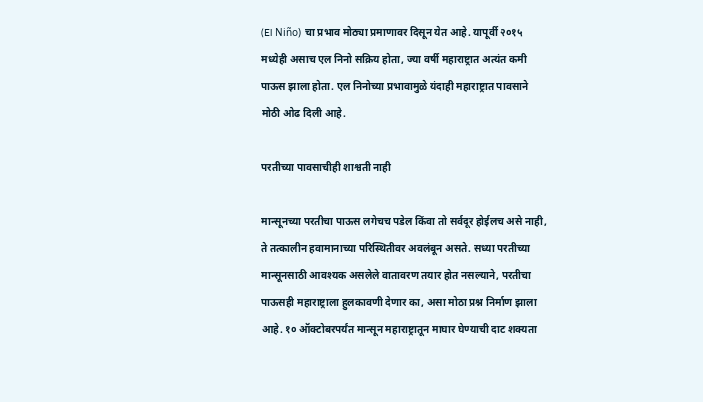(El Niño) चा प्रभाव मोठ्या प्रमाणावर दिसून येत आहे. यापूर्वी २०१५ मध्येही असाच एल निनो सक्रिय होता, ज्या वर्षी महाराष्ट्रात अत्यंत कमी पाऊस झाला होता. एल निनोच्या प्रभावामुळे यंदाही महाराष्ट्रात पावसाने मोठी ओढ दिली आहे.

परतीच्या पावसाचीही शाश्वती नाही

मान्सूनच्या परतीचा पाऊस लगेचच पडेल किंवा तो सर्वदूर होईलच असे नाही, ते तत्कालीन हवामानाच्या परिस्थितीवर अवलंबून असते. सध्या परतीच्या मान्सूनसाठी आवश्यक असलेले वातावरण तयार होत नसल्याने, परतीचा पाऊसही महाराष्ट्राला हुलकावणी देणार का, असा मोठा प्रश्न निर्माण झाला आहे. १० ऑक्टोबरपर्यंत मान्सून महाराष्ट्रातून माघार घेण्याची दाट शक्यता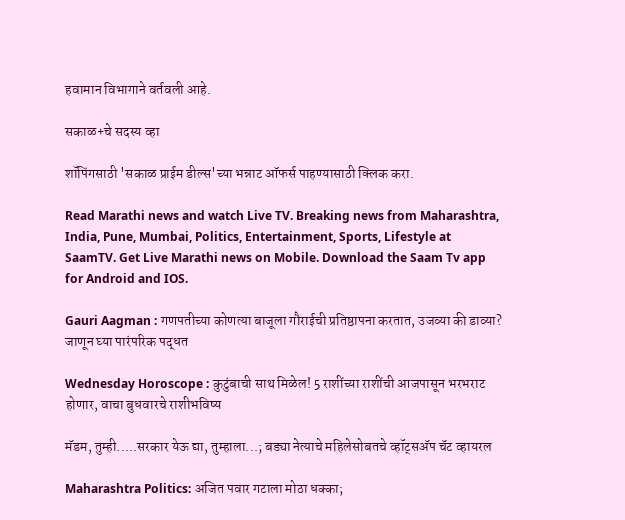हवामान विभागाने वर्तवली आहे.

सकाळ+चे सदस्य व्हा

शॉपिंगसाठी 'सकाळ प्राईम डील्स'च्या भन्नाट ऑफर्स पाहण्यासाठी क्लिक करा.

Read Marathi news and watch Live TV. Breaking news from Maharashtra, India, Pune, Mumbai, Politics, Entertainment, Sports, Lifestyle at SaamTV. Get Live Marathi news on Mobile. Download the Saam Tv app for Android and IOS.

Gauri Aagman : गणपतीच्या कोणत्या बाजूला गौराईची प्रतिष्ठापना करतात, उजव्या की डाव्या? जाणून घ्या पारंपरिक पद्धत

Wednesday Horoscope : कुटुंबाची साथ मिळेल! 5 राशींच्या राशींची आजपासून भरभराट होणार, वाचा बुधवारचे राशीभविष्य

मॅडम, तुम्ही.....सरकार येऊ द्या, तुम्हाला...; बड्या नेत्याचे महिलेसोबतचे व्हॉट्सअ‍ॅप चॅट व्हायरल

Maharashtra Politics: अजित पवार गटाला मोठा धक्का;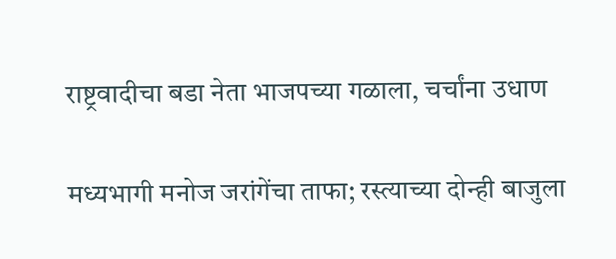राष्ट्रवादीचा बडा नेता भाजपच्या गळाला, चर्चांना उधाण

मध्यभागी मनोज जरांगेंचा ताफा; रस्त्याच्या दोन्ही बाजुला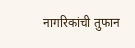नागरिकांची तुफान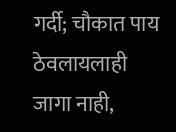गर्दी; चौकात पाय ठेवलायलाही जागा नाही,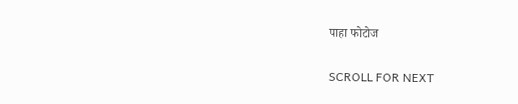पाहा फोटोज

SCROLL FOR NEXT